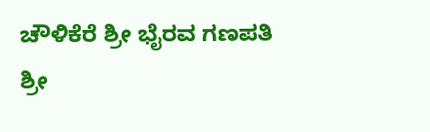ಚೌಳಿಕೆರೆ ಶ್ರೀ ಭೈರವ ಗಣಪತಿ ಶ್ರೀ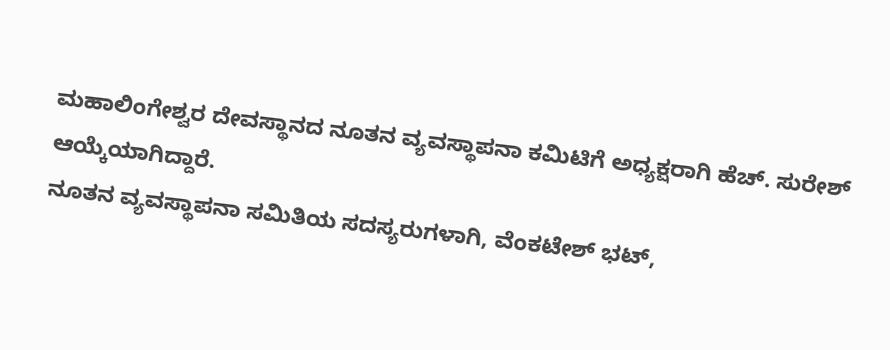ಮಹಾಲಿಂಗೇಶ್ವರ ದೇವಸ್ಥಾನದ ನೂತನ ವ್ಯವಸ್ಥಾಪನಾ ಕಮಿಟಿಗೆ ಅಧ್ಯಕ್ಷರಾಗಿ ಹೆಚ್. ಸುರೇಶ್ ಆಯ್ಕೆಯಾಗಿದ್ದಾರೆ.
ನೂತನ ವ್ಯವಸ್ಥಾಪನಾ ಸಮಿತಿಯ ಸದಸ್ಯರುಗಳಾಗಿ, ವೆಂಕಟೇಶ್ ಭಟ್,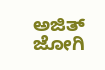ಅಜಿತ್ ಜೋಗಿ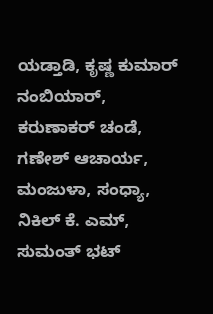ಯಡ್ತಾಡಿ, ಕೃಷ್ಣ ಕುಮಾರ್ ನಂಬಿಯಾರ್, ಕರುಣಾಕರ್ ಚಂಡೆ, ಗಣೇಶ್ ಆಚಾರ್ಯ, ಮಂಜುಳಾ, ಸಂಧ್ಯಾ, ನಿಕಿಲ್ ಕೆ. ಎಮ್, ಸುಮಂತ್ ಭಟ್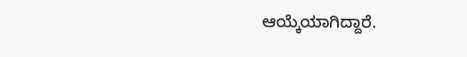ಆಯ್ಕೆಯಾಗಿದ್ದಾರೆ.